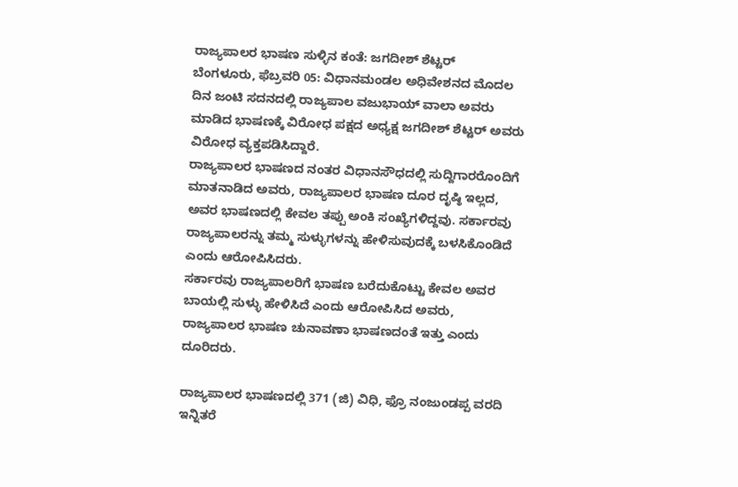ರಾಜ್ಯಪಾಲರ ಭಾಷಣ ಸುಳ್ಳಿನ ಕಂತೆ: ಜಗದೀಶ್ ಶೆಟ್ಟರ್
ಬೆಂಗಳೂರು, ಫೆಬ್ರವರಿ 05: ವಿಧಾನಮಂಡಲ ಅಧಿವೇಶನದ ಮೊದಲ ದಿನ ಜಂಟಿ ಸದನದಲ್ಲಿ ರಾಜ್ಯಪಾಲ ವಜುಭಾಯ್ ವಾಲಾ ಅವರು ಮಾಡಿದ ಭಾಷಣಕ್ಕೆ ವಿರೋಧ ಪಕ್ಷದ ಅಧ್ಯಕ್ಷ ಜಗದೀಶ್ ಶೆಟ್ಟರ್ ಅವರು ವಿರೋಧ ವ್ಯಕ್ತಪಡಿಸಿದ್ದಾರೆ.
ರಾಜ್ಯಪಾಲರ ಭಾಷಣದ ನಂತರ ವಿಧಾನಸೌಧದಲ್ಲಿ ಸುದ್ದಿಗಾರರೊಂದಿಗೆ ಮಾತನಾಡಿದ ಅವರು, ರಾಜ್ಯಪಾಲರ ಭಾಷಣ ದೂರ ದೃಷ್ಠಿ ಇಲ್ಲದ, ಅವರ ಭಾಷಣದಲ್ಲಿ ಕೇವಲ ತಪ್ಪು ಅಂಕಿ ಸಂಖ್ಯೆಗಳಿದ್ದವು. ಸರ್ಕಾರವು ರಾಜ್ಯಪಾಲರನ್ನು ತಮ್ಮ ಸುಳ್ಳುಗಳನ್ನು ಹೇಳಿಸುವುದಕ್ಕೆ ಬಳಸಿಕೊಂಡಿದೆ ಎಂದು ಆರೋಪಿಸಿದರು.
ಸರ್ಕಾರವು ರಾಜ್ಯಪಾಲರಿಗೆ ಭಾಷಣ ಬರೆದುಕೊಟ್ಟು ಕೇವಲ ಅವರ ಬಾಯಲ್ಲಿ ಸುಳ್ಳು ಹೇಳಿಸಿದೆ ಎಂದು ಆರೋಪಿಸಿದ ಅವರು, ರಾಜ್ಯಪಾಲರ ಭಾಷಣ ಚುನಾವಣಾ ಭಾಷಣದಂತೆ ಇತ್ತು ಎಂದು ದೂರಿದರು.

ರಾಜ್ಯಪಾಲರ ಭಾಷಣದಲ್ಲಿ 371 (ಜಿ) ವಿಧಿ, ಫ್ರೊ ನಂಜುಂಡಪ್ಪ ವರದಿ ಇನ್ನಿತರೆ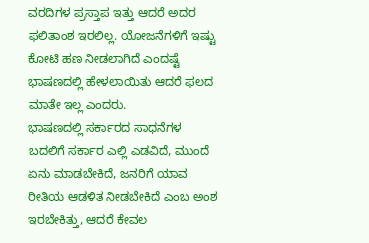ವರದಿಗಳ ಪ್ರಸ್ತಾಪ ಇತ್ತು ಆದರೆ ಅದರ ಫಲಿತಾಂಶ ಇರಲಿಲ್ಲ. ಯೋಜನೆಗಳಿಗೆ ಇಷ್ಟು ಕೋಟಿ ಹಣ ನೀಡಲಾಗಿದೆ ಎಂದಷ್ಟೆ ಭಾಷಣದಲ್ಲಿ ಹೇಳಲಾಯಿತು ಆದರೆ ಫಲದ ಮಾತೇ ಇಲ್ಲ ಎಂದರು.
ಭಾಷಣದಲ್ಲಿ ಸರ್ಕಾರದ ಸಾಧನೆಗಳ ಬದಲಿಗೆ ಸರ್ಕಾರ ಎಲ್ಲಿ ಎಡವಿದೆ, ಮುಂದೆ ಏನು ಮಾಡಬೇಕಿದೆ, ಜನರಿಗೆ ಯಾವ ರೀತಿಯ ಆಡಳಿತ ನೀಡಬೇಕಿದೆ ಎಂಬ ಅಂಶ ಇರಬೇಕಿತ್ತು, ಆದರೆ ಕೇವಲ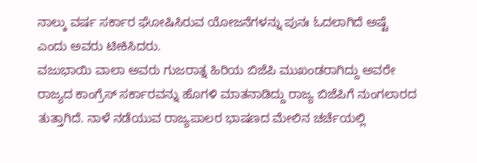ನಾಲ್ಕು ವರ್ಷ ಸರ್ಕಾರ ಘೋಷಿಸಿರುವ ಯೋಜನೆಗಳನ್ನು ಪುನಃ ಓದಲಾಗಿದೆ ಅಷ್ಟೆ ಎಂದು ಅವರು ಟೀಕಿಸಿದರು.
ವಜುಭಾಯಿ ವಾಲಾ ಅವರು ಗುಜರಾತ್ನ ಹಿರಿಯ ಬಿಜೆಪಿ ಮುಖಂಡರಾಗಿದ್ದು ಅವರೇ ರಾಜ್ಯದ ಕಾಂಗ್ರೆಸ್ ಸರ್ಕಾರವನ್ನು ಹೊಗಳಿ ಮಾತನಾಡಿದ್ದು ರಾಜ್ಯ ಬಿಜೆಪಿಗೆ ನುಂಗಲಾರದ ತುತ್ತಾಗಿದೆ. ನಾಳೆ ನಡೆಯುವ ರಾಜ್ಯಪಾಲರ ಭಾಷಣದ ಮೇಲಿನ ಚರ್ಚೆಯಲ್ಲಿ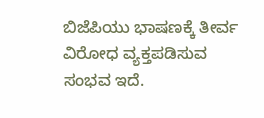ಬಿಜೆಪಿಯು ಭಾಷಣಕ್ಕೆ ತೀರ್ವ ವಿರೋಧ ವ್ಯಕ್ತಪಡಿಸುವ ಸಂಭವ ಇದೆ.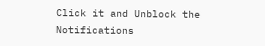Click it and Unblock the Notifications